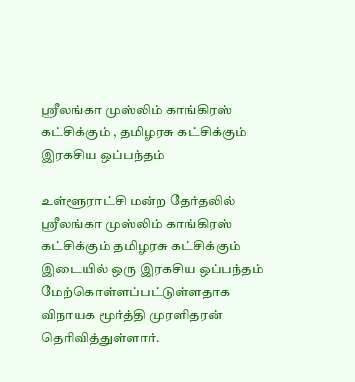ஸ்ரீலங்கா முஸ்லிம் காங்கிரஸ் கட்சிக்கும் , தமிழரசு கட்சிக்கும் இரகசிய ஒப்பந்தம்

உள்ளூராட்சி மன்ற தேர்தலில் ஸ்ரீலங்கா முஸ்லிம் காங்கிரஸ் கட்சிக்கும் தமிழரசு கட்சிக்கும் இடையில் ஒரு இரகசிய ஒப்பந்தம் மேற்கொள்ளப்பட்டுள்ளதாக விநாயக மூர்த்தி முரளிதரன் தெரிவித்துள்ளார்.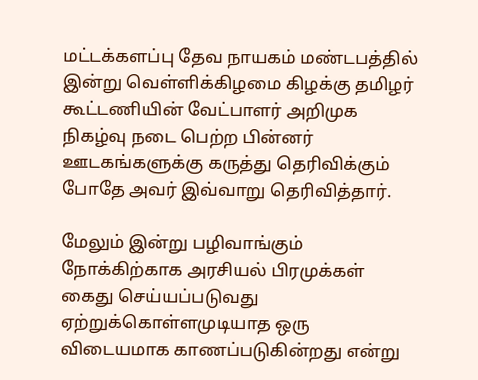மட்டக்களப்பு தேவ நாயகம் மண்டபத்தில் இன்று வெள்ளிக்கிழமை கிழக்கு தமிழர் கூட்டணியின் வேட்பாளர் அறிமுக நிகழ்வு நடை பெற்ற பின்னர் ஊடகங்களுக்கு கருத்து தெரிவிக்கும் போதே அவர் இவ்வாறு தெரிவித்தார்.

மேலும் இன்று பழிவாங்கும் நோக்கிற்காக அரசியல் பிரமுக்கள் கைது செய்யப்படுவது ஏற்றுக்கொள்ளமுடியாத ஒரு விடையமாக காணப்படுகின்றது என்று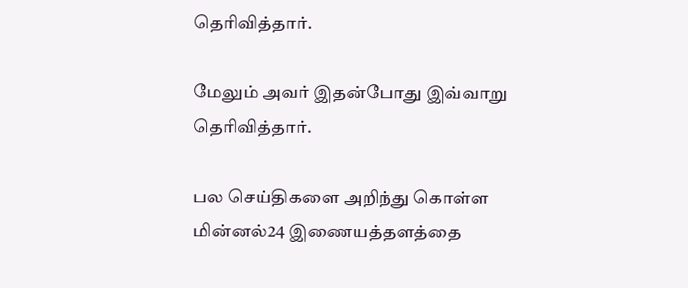தெரிவித்தார்.

மேலும் அவர் இதன்போது இவ்வாறு தெரிவித்தார்.

பல செய்திகளை அறிந்து கொள்ள மின்னல்24 இணையத்தளத்தை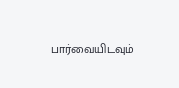பார்வையிடவும்